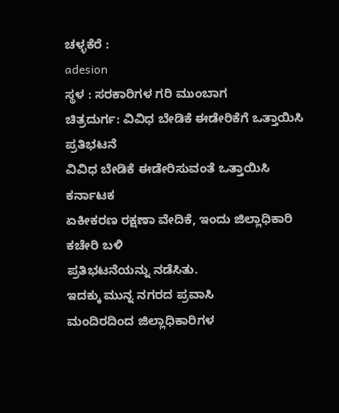ಚಳ್ಳಕೆರೆ :
adesion
ಸ್ಥಳ : ಸರಕಾರಿಗಳ ಗರಿ ಮುಂಬಾಗ
ಚಿತ್ರದುರ್ಗ: ವಿವಿಧ ಬೇಡಿಕೆ ಈಡೇರಿಕೆಗೆ ಒತ್ತಾಯಿಸಿ
ಪ್ರತಿಭಟನೆ
ವಿವಿಧ ಬೇಡಿಕೆ ಈಡೇರಿಸುವಂತೆ ಒತ್ತಾಯಿಸಿ ಕರ್ನಾಟಕ
ಏಕೀಕರಣ ರಕ್ಷಣಾ ವೇದಿಕೆ, ಇಂದು ಜಿಲ್ಲಾಧಿಕಾರಿ ಕಚೇರಿ ಬಳಿ
ಪ್ರತಿಭಟನೆಯನ್ನು ನಡೆಸಿತು.
ಇದಕ್ಕು ಮುನ್ನ ನಗರದ ಪ್ರವಾಸಿ
ಮಂದಿರದಿಂದ ಜಿಲ್ಲಾಧಿಕಾರಿಗಳ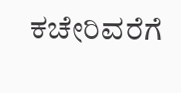ಕಚೇರಿವರೆಗೆ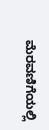ಮೆರವಣಿಗೆಯಲ್ಲಿ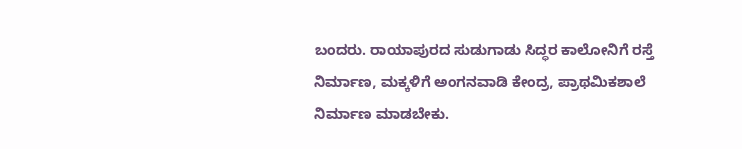ಬಂದರು. ರಾಯಾಪುರದ ಸುಡುಗಾಡು ಸಿದ್ಧರ ಕಾಲೋನಿಗೆ ರಸ್ತೆ
ನಿರ್ಮಾಣ, ಮಕ್ಕಳಿಗೆ ಅಂಗನವಾಡಿ ಕೇಂದ್ರ, ಪ್ರಾಥಮಿಕಶಾಲೆ
ನಿರ್ಮಾಣ ಮಾಡಬೇಕು.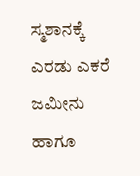ಸ್ಮಶಾನಕ್ಕೆ ಎರಡು ಎಕರೆ ಜಮೀನು
ಹಾಗೂ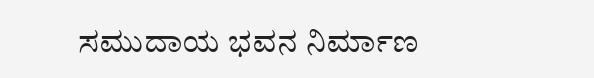ಸಮುದಾಯ ಭವನ ನಿರ್ಮಾಣ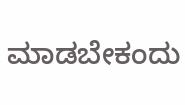ಮಾಡಬೇಕಂದು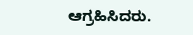ಆಗ್ರಹಿಸಿದರು.